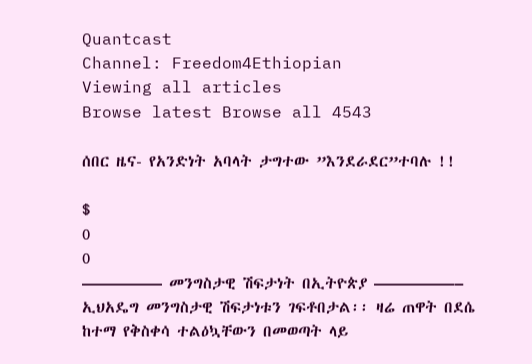Quantcast
Channel: Freedom4Ethiopian
Viewing all articles
Browse latest Browse all 4543

ሰበር ዜና- የአንድነት አባላት ታግተው ”እንደራደር”ተባሉ !!

$
0
0
————— መንግስታዊ ሽፍታነት በኢትዮጵያ —————– ኢህአዴግ መንግስታዊ ሽፍታነቱን ገፍቶበታል፡፡ ዛሬ ጠዋት በደሴ ከተማ የቅስቀሳ ተልዕኳቸውን በመወጣት ላይ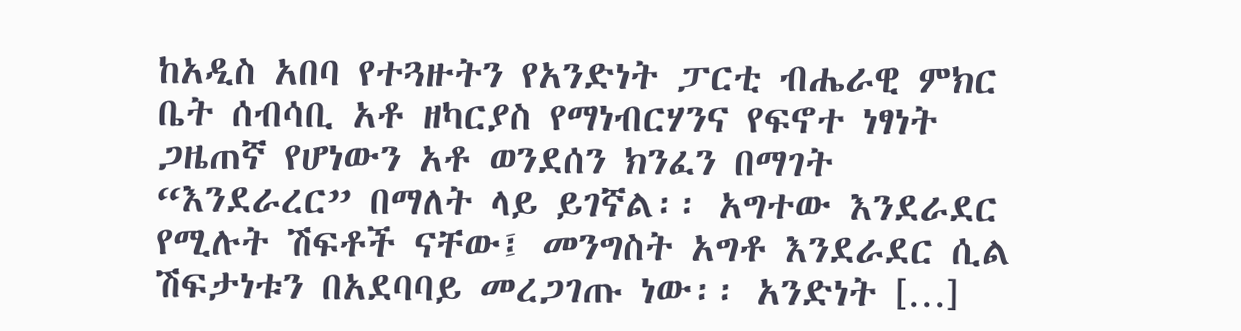ከአዲስ አበባ የተጓዙትን የአንድነት ፓርቲ ብሔራዊ ምክር ቤት ሰብሳቢ አቶ ዘካርያስ የማነብርሃንና የፍኖተ ነፃነት ጋዜጠኛ የሆነውን አቶ ወንደሰን ክንፈን በማገት “እንደራረር” በማለት ላይ ይገኛል፡፡ አግተው እንደራደር የሚሉት ሽፍቶች ናቸው፤ መንግስት አግቶ እንደራደር ሲል ሽፍታነቱን በአደባባይ መረጋገጡ ነው፡፡ አንድነት […]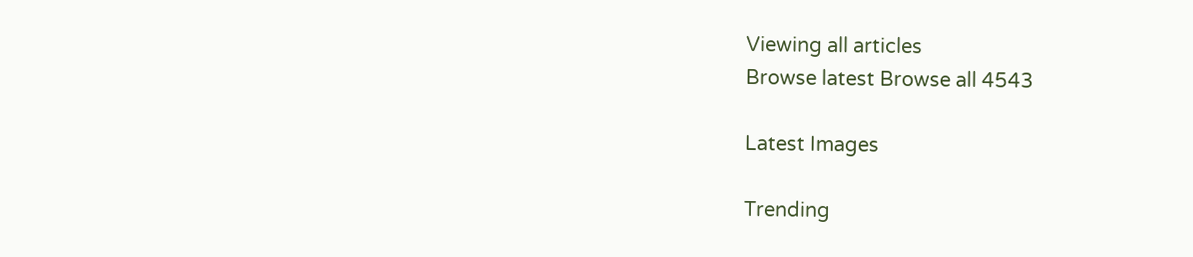Viewing all articles
Browse latest Browse all 4543

Latest Images

Trending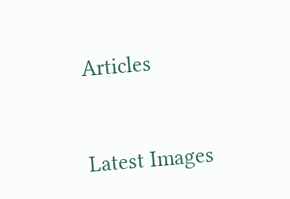Articles



Latest Images